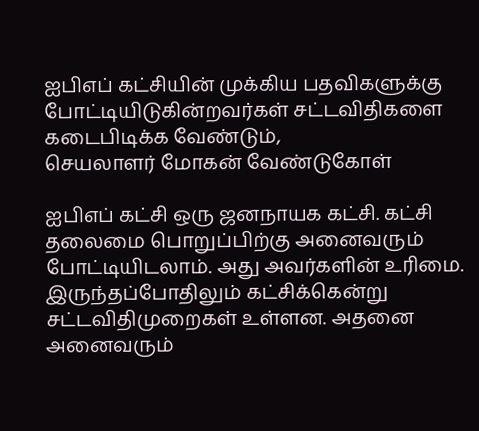ஐபிஎப் கட்சியின் முக்கிய பதவிகளுக்கு போட்டியிடுகின்றவர்கள் சட்டவிதிகளை கடைபிடிக்க வேண்டும்,
செயலாளர் மோகன் வேண்டுகோள்

ஐபிஎப் கட்சி ஒரு ஜனநாயக கட்சி. கட்சி தலைமை பொறுப்பிற்கு அனைவரும் போட்டியிடலாம். அது அவர்களின் உரிமை. இருந்தப்போதிலும் கட்சிக்கென்று சட்டவிதிமுறைகள் உள்ளன. அதனை அனைவரும்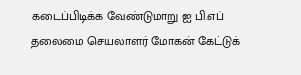கடைப்பிடிக்க வேண்டுமாறு ஐ பி.எப் தலைமை செயலாளர் மோகன் கேட்டுக்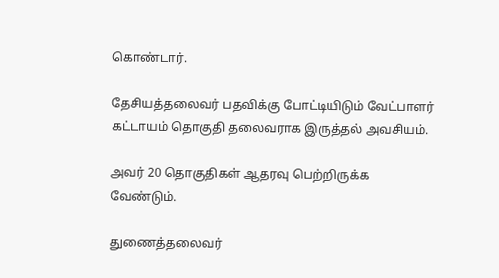கொண்டார்.

தேசியத்தலைவர் பதவிக்கு போட்டியிடும் வேட்பாளர் கட்டாயம் தொகுதி தலைவராக இருத்தல் அவசியம்.

அவர் 20 தொகுதிகள் ஆதரவு பெற்றிருக்க வேண்டும்.

துணைத்தலைவர்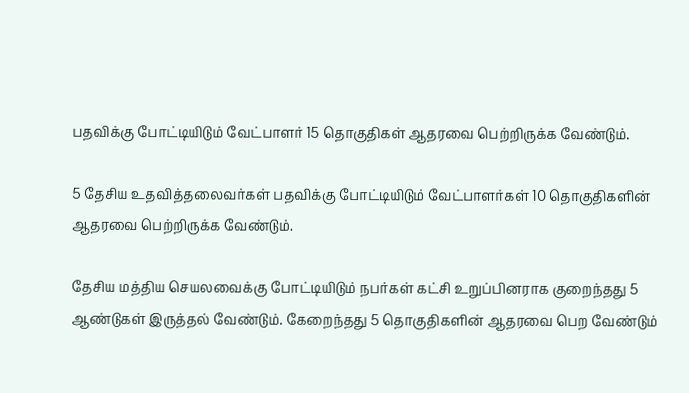பதவிக்கு போட்டியிடும் வேட்பாளர் 15 தொகுதிகள் ஆதரவை பெற்றிருக்க வேண்டும்.

5 தேசிய உதவித்தலைவர்கள் பதவிக்கு போட்டியிடும் வேட்பாளர்கள் 10 தொகுதிகளின் ஆதரவை பெற்றிருக்க வேண்டும்.

தேசிய மத்திய செயலவைக்கு போட்டியிடும் நபர்கள் கட்சி உறுப்பினராக குறைந்தது 5 ஆண்டுகள் இருத்தல் வேண்டும். கேறைந்தது 5 தொகுதிகளின் ஆதரவை பெற வேண்டும்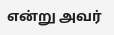என்று அவர்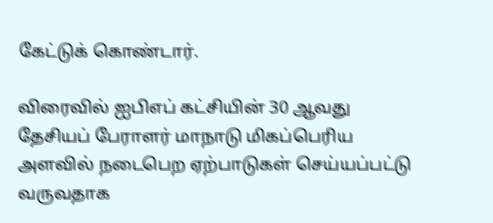கேட்டுக் கொண்டார்.

விரைவில் ஐபிஎப் கட்சியின் 30 ஆவது தேசியப் பேராளர் மாநாடு மிகப்பெரிய அளவில் நடைபெற ஏற்பாடுகள் செய்யப்பட்டு வருவதாக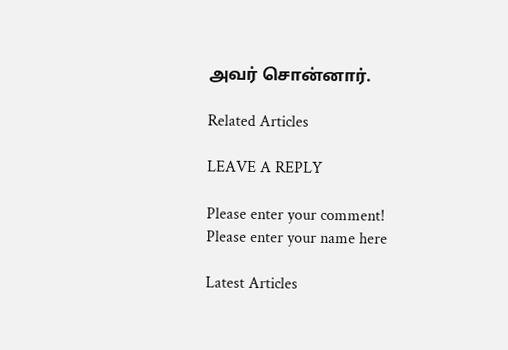அவர் சொன்னார்.

Related Articles

LEAVE A REPLY

Please enter your comment!
Please enter your name here

Latest Articles